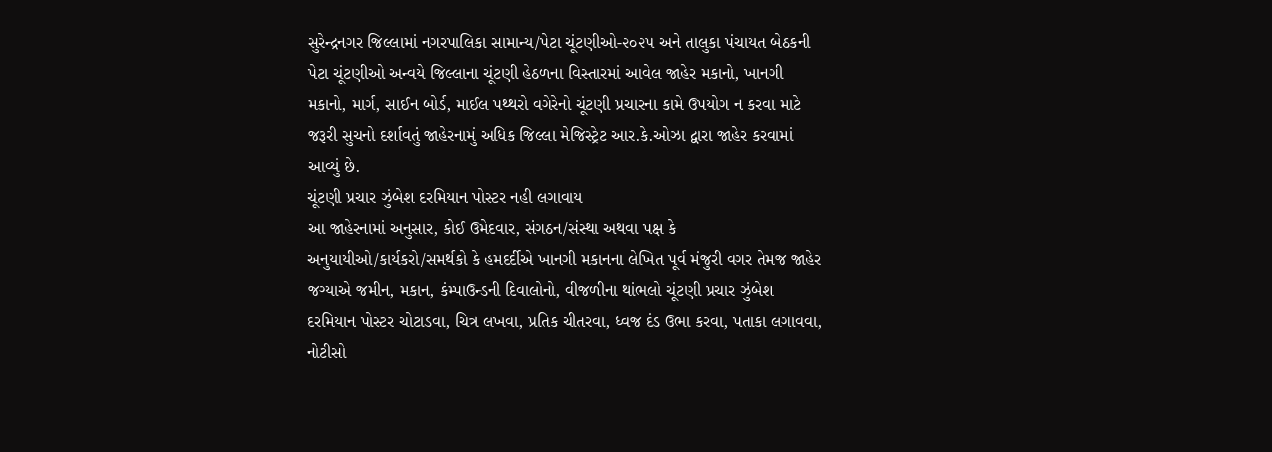સુરેન્દ્રનગર જિલ્લામાં નગરપાલિકા સામાન્ય/પેટા ચૂંટણીઓ-૨૦૨૫ અને તાલુકા પંચાયત બેઠકની પેટા ચૂંટણીઓ અન્વયે જિલ્લાના ચૂંટણી હેઠળના વિસ્તારમાં આવેલ જાહેર મકાનો, ખાનગી મકાનો, માર્ગ, સાઈન બોર્ડ, માઈલ પથ્થરો વગેરેનો ચૂંટણી પ્રચારના કામે ઉપયોગ ન કરવા માટે જરૂરી સુચનો દર્શાવતું જાહેરનામું અધિક જિલ્લા મેજિસ્ટ્રેટ આર.કે.ઓઝા દ્વારા જાહેર કરવામાં આવ્યું છે.
ચૂંટણી પ્રચાર ઝુંબેશ દરમિયાન પોસ્ટર નહી લગાવાય
આ જાહેરનામાં અનુસાર, કોઈ ઉમેદવાર, સંગઠન/સંસ્થા અથવા પક્ષ કે અનુયાયીઓ/કાર્યકરો/સમર્થકો કે હમદર્દીએ ખાનગી મકાનના લેખિત પૂર્વ મંજુરી વગર તેમજ જાહેર જગ્યાએ જમીન, મકાન, કંમ્પાઉન્ડની દિવાલોનો, વીજળીના થાંભલો ચૂંટણી પ્રચાર ઝુંબેશ દરમિયાન પોસ્ટર ચોટાડવા, ચિત્ર લખવા, પ્રતિક ચીતરવા, ધ્વજ દંડ ઉભા કરવા, પતાકા લગાવવા, નોટીસો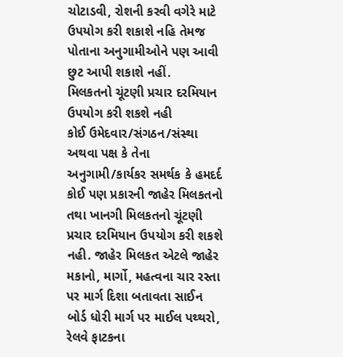ચોટાડવી, રોશની કરવી વગેરે માટે ઉપયોગ કરી શકાશે નહિ તેમજ પોતાના અનુગામીઓને પણ આવી છુટ આપી શકાશે નહીં.
મિલકતનો ચૂંટણી પ્રચાર દરમિયાન ઉપયોગ કરી શકશે નહી
કોઈ ઉમેદવાર/સંગઠન/સંસ્થા અથવા પક્ષ કે તેના અનુગામી/કાર્યકર સમર્થક કે હમદર્દ કોઈ પણ પ્રકારની જાહેર મિલકતનો તથા ખાનગી મિલકતનો ચૂંટણી પ્રચાર દરમિયાન ઉપયોગ કરી શકશે નહી. જાહેર મિલકત એટલે જાહેર મકાનો, માર્ગો, મહત્વના ચાર રસ્તા પર માર્ગ દિશા બતાવતા સાઈન બોર્ડ ધોરી માર્ગ પર માઈલ પથ્થરો, રેલવે ફાટકના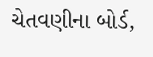ચેતવણીના બોર્ડ,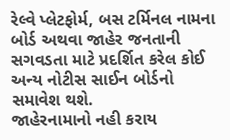રેલ્વે પ્લેટફોર્મ, બસ ટર્મિનલ નામના બોર્ડ અથવા જાહેર જનતાની સગવડતા માટે પ્રદર્શિત કરેલ કોઈ અન્ય નોટીસ સાઈન બોર્ડનો સમાવેશ થશે.
જાહેરનામાનો નહી કરાય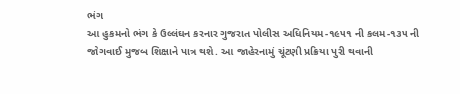ભંગ
આ હુકમનો ભંગ કે ઉલ્લંઘન કરનાર ગુજરાત પોલીસ અધિનિયમ-૧૯૫૧ ની કલમ-૧૩૫ ની જોગવાઈ મુજબ શિક્ષાને પાત્ર થશે. આ જાહેરનામું ચૂંટણી પ્રક્રિયા પુરી થવાની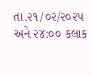તા.૨૧/૦૨/૨૦૨૫ અને ૨૪:૦૦ કલાક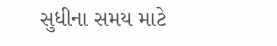સુધીના સમય માટે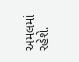અમલમાં રહેશે.